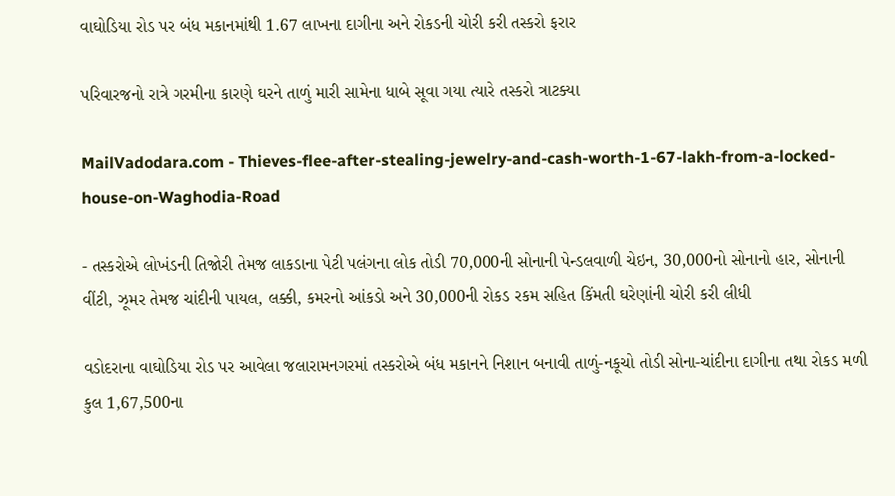વાઘોડિયા રોડ પર બંધ મકાનમાંથી 1.67 લાખના દાગીના અને રોકડની ચોરી કરી તસ્કરો ફરાર

પરિવારજનો રાત્રે ગરમીના કારણે ઘરને તાળું મારી સામેના ધાબે સૂવા ગયા ત્યારે તસ્કરો ત્રાટક્યા

MailVadodara.com - Thieves-flee-after-stealing-jewelry-and-cash-worth-1-67-lakh-from-a-locked-house-on-Waghodia-Road

- તસ્કરોએ લોખંડની તિજોરી તેમજ લાકડાના પેટી પલંગના લોક તોડી 70,000ની સોનાની પેન્ડલવાળી ચેઇન, 30,000નો સોનાનો હાર, સોનાની વીંટી, ઝૂમર તેમજ ચાંદીની પાયલ, લક્કી, કમરનો આંકડો અને 30,000ની રોકડ રકમ સહિત કિંમતી ઘરેણાંની ચોરી કરી લીધી

વડોદરાના વાઘોડિયા રોડ પર આવેલા જલારામનગરમાં તસ્કરોએ બંધ મકાનને નિશાન બનાવી તાળું-નકૂચો તોડી સોના-ચાંદીના દાગીના તથા રોકડ મળી કુલ 1,67,500ના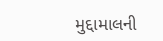મુદ્દામાલની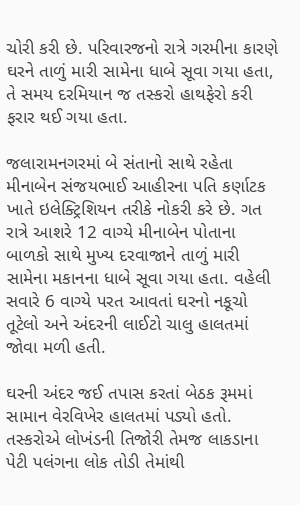ચોરી કરી છે. પરિવારજનો રાત્રે ગરમીના કારણે ઘરને તાળું મારી સામેના ધાબે સૂવા ગયા હતા, તે સમય દરમિયાન જ તસ્કરો હાથફેરો કરી ફરાર થઈ ગયા હતા.

જલારામનગરમાં બે સંતાનો સાથે રહેતા મીનાબેન સંજયભાઈ આહીરના પતિ કર્ણાટક ખાતે ઇલેક્ટ્રિશિયન તરીકે નોકરી કરે છે. ગત રાત્રે આશરે 12 વાગ્યે મીનાબેન પોતાના બાળકો સાથે મુખ્ય દરવાજાને તાળું મારી સામેના મકાનના ધાબે સૂવા ગયા હતા. વહેલી સવારે 6 વાગ્યે પરત આવતાં ઘરનો નકૂચો તૂટેલો અને અંદરની લાઈટો ચાલુ હાલતમાં જોવા મળી હતી.

ઘરની અંદર જઈ તપાસ કરતાં બેઠક રૂમમાં સામાન વેરવિખેર હાલતમાં પડ્યો હતો. તસ્કરોએ લોખંડની તિજોરી તેમજ લાકડાના પેટી પલંગના લોક તોડી તેમાંથી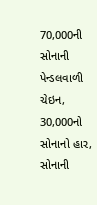70,000ની સોનાની પેન્ડલવાળી ચેઇન, 30,000નો સોનાનો હાર, સોનાની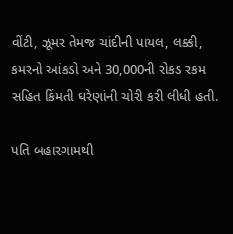વીંટી, ઝૂમર તેમજ ચાંદીની પાયલ, લક્કી, કમરનો આંકડો અને 30,000ની રોકડ રકમ સહિત કિંમતી ઘરેણાંની ચોરી કરી લીધી હતી.

પતિ બહારગામથી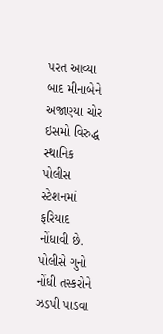પરત આવ્યા બાદ મીનાબેને અજાણ્યા ચોર ઇસમો વિરુદ્ધ સ્થાનિક પોલીસ સ્ટેશનમાં ફરિયાદ નોંધાવી છે. પોલીસે ગુનો નોંધી તસ્કરોને ઝડપી પાડવા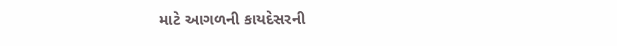માટે આગળની કાયદેસરની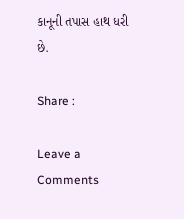કાનૂની તપાસ હાથ ધરી છે.

Share :

Leave a Comments